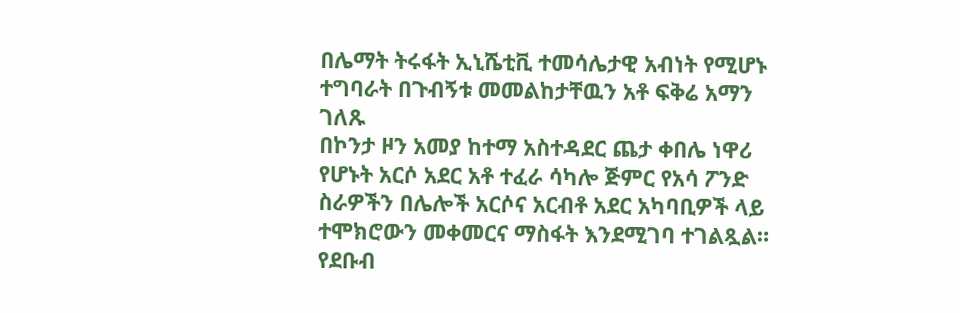በሌማት ትሩፋት ኢኒሼቲቪ ተመሳሌታዊ አብነት የሚሆኑ ተግባራት በጉብኝቱ መመልከታቸዉን አቶ ፍቅሬ አማን ገለጹ
በኮንታ ዞን አመያ ከተማ አስተዳደር ጨታ ቀበሌ ነዋሪ የሆኑት አርሶ አደር አቶ ተፈራ ሳካሎ ጅምር የአሳ ፖንድ ስራዎችን በሌሎች አርሶና አርብቶ አደር አካባቢዎች ላይ ተሞክሮውን መቀመርና ማስፋት እንደሚገባ ተገልጿል። የደቡብ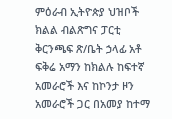ምዕራብ ኢትዮጵያ ህዝቦች ክልል ብልጽግና ፓርቲ ቅርንጫፍ ጽ/ቤት ኃላፊ አቶ ፍቅሬ አማን ከክልሉ ከፍተኛ አመራሮች እና ከኮንታ ዞን አመራሮች ጋር በአመያ ከተማ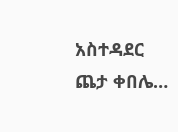አስተዳደር ጨታ ቀበሌ…